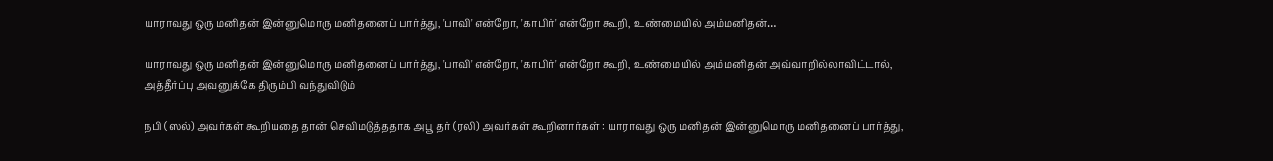யாராவது ஒரு மனிதன் இன்னுமொரு மனிதனைப் பார்த்து, 'பாவி' என்றோ, 'காபிர்' என்றோ கூறி, உண்மையில் அம்மனிதன்…

யாராவது ஒரு மனிதன் இன்னுமொரு மனிதனைப் பார்த்து, 'பாவி' என்றோ, 'காபிர்' என்றோ கூறி, உண்மையில் அம்மனிதன் அவ்வாறில்லாவிட்டால், அத்தீர்ப்பு அவனுக்கே திரும்பி வந்துவிடும்

நபி (ஸல்) அவர்கள் கூறியதை தான் செவிமடுத்ததாக அபூ தர் (ரலி) அவர்கள் கூறினார்கள் : யாராவது ஒரு மனிதன் இன்னுமொரு மனிதனைப் பார்த்து,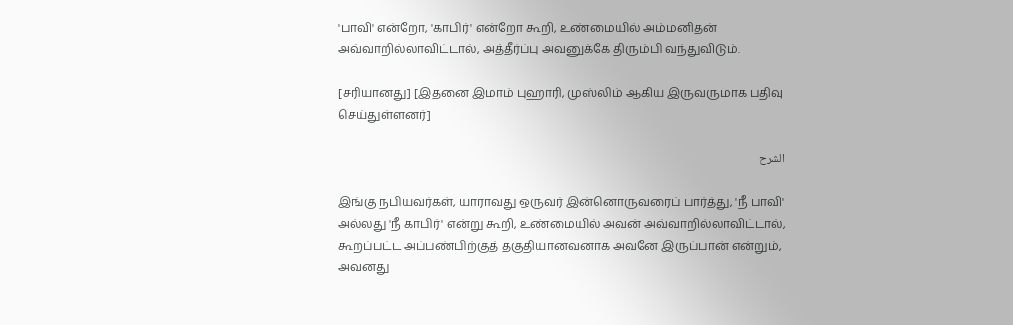'பாவி' என்றோ, 'காபிர்' என்றோ கூறி, உண்மையில் அம்மனிதன் அவ்வாறில்லாவிட்டால், அத்தீர்ப்பு அவனுக்கே திரும்பி வந்துவிடும்.

[சரியானது] [இதனை இமாம் புஹாரி, முஸ்லிம் ஆகிய இருவருமாக பதிவு செய்துள்ளனர்]

الشرح

இங்கு நபியவர்கள், யாராவது ஒருவர் இன்னொருவரைப் பார்த்து, 'நீ பாவி' அல்லது 'நீ காபிர்' என்று கூறி, உண்மையில் அவன் அவ்வாறில்லாவிட்டால், கூறப்பட்ட அப்பண்பிற்குத் தகுதியானவனாக அவனே இருப்பான் என்றும், அவனது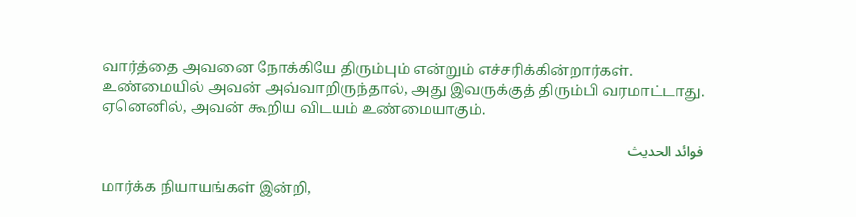வார்த்தை அவனை நோக்கியே திரும்பும் என்றும் எச்சரிக்கின்றார்கள். உண்மையில் அவன் அவ்வாறிருந்தால், அது இவருக்குத் திரும்பி வரமாட்டாது. ஏனெனில், அவன் கூறிய விடயம் உண்மையாகும்.

فوائد الحديث

மார்க்க நியாயங்கள் இன்றி,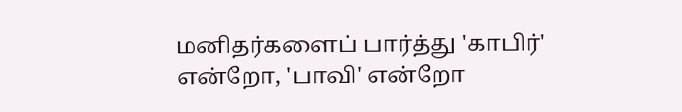மனிதர்களைப் பார்த்து 'காபிர்' என்றோ, 'பாவி' என்றோ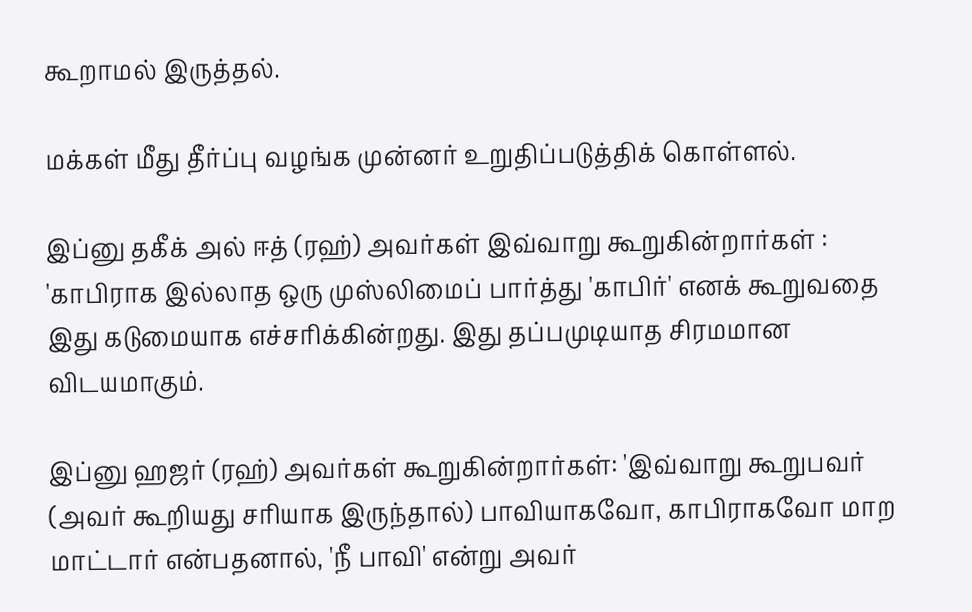கூறாமல் இருத்தல்.

மக்கள் மீது தீர்ப்பு வழங்க முன்னர் உறுதிப்படுத்திக் கொள்ளல்.

இப்னு தகீக் அல் ஈத் (ரஹ்) அவர்கள் இவ்வாறு கூறுகின்றார்கள் : 'காபிராக இல்லாத ஒரு முஸ்லிமைப் பார்த்து 'காபிர்' எனக் கூறுவதை இது கடுமையாக எச்சரிக்கின்றது. இது தப்பமுடியாத சிரமமான விடயமாகும்.

இப்னு ஹஜர் (ரஹ்) அவர்கள் கூறுகின்றார்கள்: 'இவ்வாறு கூறுபவர் (அவர் கூறியது சரியாக இருந்தால்) பாவியாகவோ, காபிராகவோ மாற மாட்டார் என்பதனால், 'நீ பாவி' என்று அவர்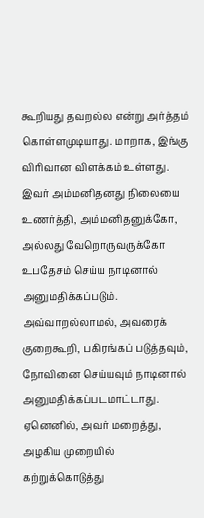கூறியது தவறல்ல என்று அர்த்தம் கொள்ளமுடியாது. மாறாக, இங்கு விரிவான விளக்கம் உள்ளது. இவர் அம்மனிதனது நிலையை உணர்த்தி, அம்மனிதனுக்கோ, அல்லது வேறொருவருக்கோ உபதேசம் செய்ய நாடினால் அனுமதிக்கப்படும். அவ்வாறல்லாமல், அவரைக் குறைகூறி, பகிரங்கப் படுத்தவும், நோவினை செய்யவும் நாடினால் அனுமதிக்கப்படமாட்டாது. ஏனெனில், அவர் மறைத்து, அழகிய முறையில் கற்றுக்கொடுத்து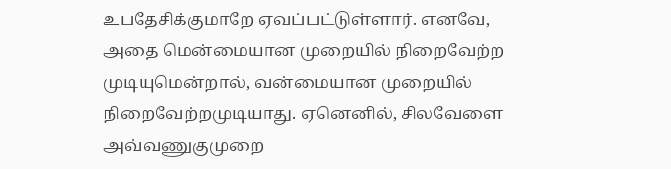உபதேசிக்குமாறே ஏவப்பட்டுள்ளார். எனவே, அதை மென்மையான முறையில் நிறைவேற்ற முடியுமென்றால், வன்மையான முறையில் நிறைவேற்றமுடியாது. ஏனெனில், சிலவேளை அவ்வணுகுமுறை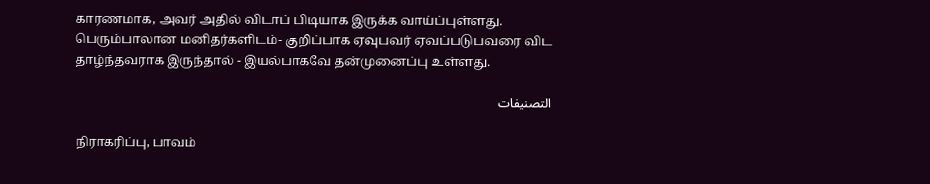காரணமாக, அவர் அதில் விடாப் பிடியாக இருக்க வாய்ப்புள்ளது. பெரும்பாலான மனிதர்களிடம்- குறிப்பாக ஏவுபவர் ஏவப்படுபவரை விட தாழ்ந்தவராக இருந்தால் - இயல்பாகவே தன்முனைப்பு உள்ளது.

التصنيفات

நிராகரிப்பு, பாவம்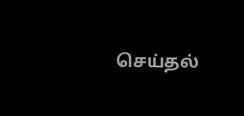செய்தல்